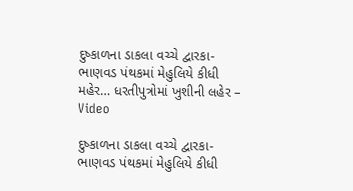દુષ્કાળના ડાકલા વચ્ચે દ્વારકા- ભાણવડ પંથકમાં મેહુલિયે કીધી મહેર… ધરતીપુત્રોમાં ખુશીની લહેર – Video

દુષ્કાળના ડાકલા વચ્ચે દ્વારકા- ભાણવડ પંથકમાં મેહુલિયે કીધી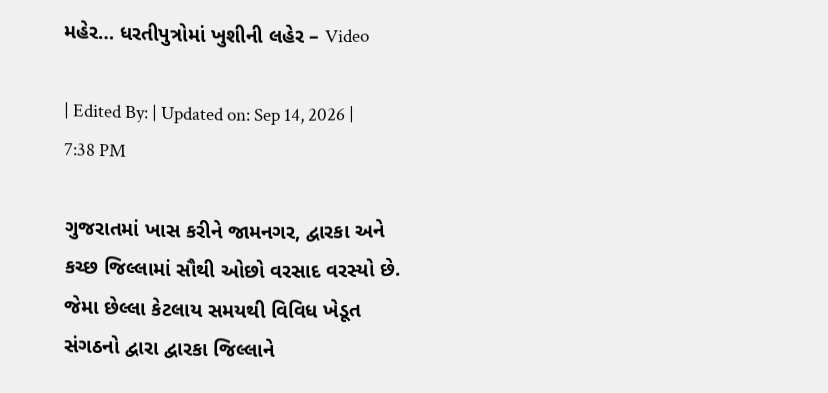મહેર… ધરતીપુત્રોમાં ખુશીની લહેર – Video

| Edited By: | Updated on: Sep 14, 2026 | 7:38 PM

ગુજરાતમાં ખાસ કરીને જામનગર, દ્વારકા અને કચ્છ જિલ્લામાં સૌથી ઓછો વરસાદ વરસ્યો છે. જેમા છેલ્લા કેટલાય સમયથી વિવિધ ખેડૂત સંગઠનો દ્વારા દ્વારકા જિલ્લાને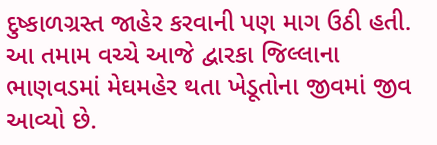દુષ્કાળગ્રસ્ત જાહેર કરવાની પણ માગ ઉઠી હતી. આ તમામ વચ્ચે આજે દ્વારકા જિલ્લાના ભાણવડમાં મેઘમહેર થતા ખેડૂતોના જીવમાં જીવ આવ્યો છે.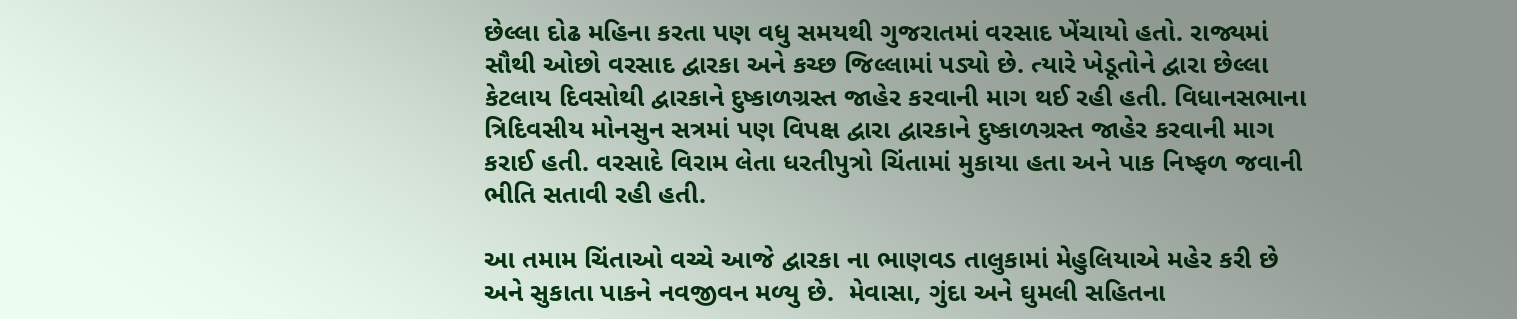છેલ્લા દોઢ મહિના કરતા પણ વધુ સમયથી ગુજરાતમાં વરસાદ ખેંચાયો હતો. રાજ્યમાં સૌથી ઓછો વરસાદ દ્વારકા અને કચ્છ જિલ્લામાં પડ્યો છે. ત્યારે ખેડૂતોને દ્વારા છેલ્લા કેટલાય દિવસોથી દ્વારકાને દુષ્કાળગ્રસ્ત જાહેર કરવાની માગ થઈ રહી હતી. વિધાનસભાના ત્રિદિવસીય મોનસુન સત્રમાં પણ વિપક્ષ દ્વારા દ્વારકાને દુષ્કાળગ્રસ્ત જાહેર કરવાની માગ કરાઈ હતી. વરસાદે વિરામ લેતા ધરતીપુત્રો ચિંતામાં મુકાયા હતા અને પાક નિષ્ફળ જવાની ભીતિ સતાવી રહી હતી.

આ તમામ ચિંતાઓ વચ્ચે આજે દ્વારકા ના ભાણવડ તાલુકામાં મેહુલિયાએ મહેર કરી છે અને સુકાતા પાકને નવજીવન મળ્યુ છે.  મેવાસા, ગુંદા અને ઘુમલી સહિતના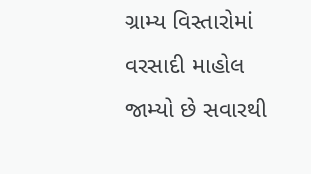ગ્રામ્ય વિસ્તારોમાં વરસાદી માહોલ જામ્યો છે સવારથી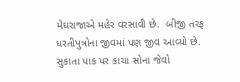મેઘરાજાએ મહેર વરસાવી છે.  બીજી તરફ ધરતીપુત્રોના જીવમાં પણ જીવ આવ્યો છે. સુકાતા પાક પર કાચા સોના જેવો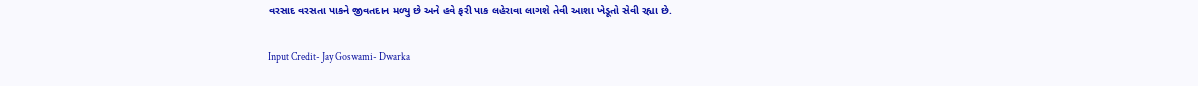વરસાદ વરસતા પાકને જીવતદાન મળ્યુ છે અને હવે ફરી પાક લહેરાવા લાગશે તેવી આશા ખેડૂતો સેવી રહ્યા છે.

Input Credit- Jay Goswami- Dwarka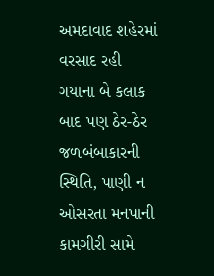અમદાવાદ શહેરમાં વરસાદ રહી ગયાના બે કલાક બાદ પણ ઠેર-ઠેર જળબંબાકારની સ્થિતિ, પાણી ન ઓસરતા મનપાની કામગીરી સામે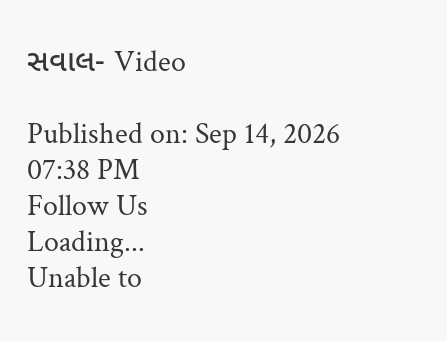સવાલ- Video

Published on: Sep 14, 2026 07:38 PM
Follow Us
Loading...
Unable to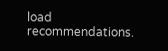load recommendations.